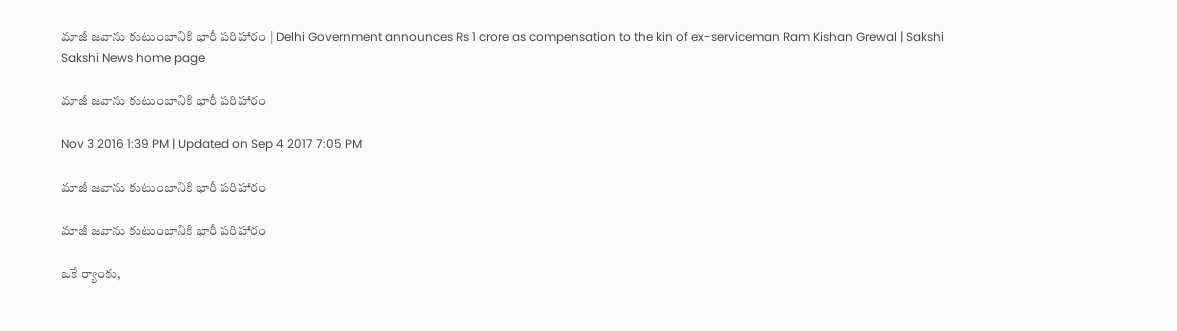మాజీ జవాను కుటుంబానికి భారీ పరిహారం | Delhi Government announces Rs 1 crore as compensation to the kin of ex-serviceman Ram Kishan Grewal | Sakshi
Sakshi News home page

మాజీ జవాను కుటుంబానికి భారీ పరిహారం

Nov 3 2016 1:39 PM | Updated on Sep 4 2017 7:05 PM

మాజీ జవాను కుటుంబానికి భారీ పరిహారం

మాజీ జవాను కుటుంబానికి భారీ పరిహారం

ఒకే ర్యాంకు,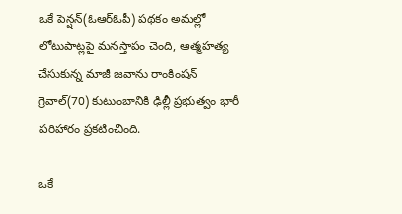ఒకే పెన్షన్(ఓఆర్ఓపీ) పథకం అమల్లో లోటుపాట్లపై మనస్తాపం చెంది, ఆత్మహత్య చేసుకున్న మాజీ జవాను రాంకింషన్ గ్రెవాల్(70) కుటుంబానికి ఢిల్లీ ప్రభుత్వం భారీ పరిహారం ప్రకటించింది.

ఒకే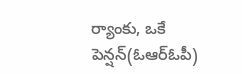ర్యాంకు, ఒకే పెన్షన్(ఓఆర్ఓపీ)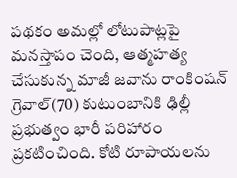పథకం అమల్లో లోటుపాట్లపై మనస్తాపం చెంది, ఆత్మహత్య చేసుకున్న మాజీ జవాను రాంకింషన్ గ్రెవాల్(70) కుటుంబానికి ఢిల్లీ ప్రభుత్వం భారీ పరిహారం ప్రకటించింది. కోటి రూపాయలను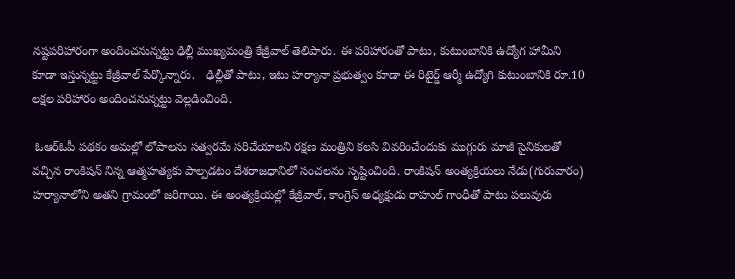నష్టపరిహారంగా అందించనున్నట్టు ఢిల్లీ ముఖ్యమంత్రి కేజ్రీవాల్ తెలిపారు. ఈ పరిహారంతో పాటు, కుటుంబానికి ఉద్యోగ హామీని కూడా ఇస్తున్నట్టు కేజ్రీవాల్ పేర్కొన్నారు.   ఢిల్లీతో పాటు, ఇటు హర్యానా ప్రభుత్వం కూడా ఈ రిటైర్డ్ ఆర్మీ ఉద్యోగి కుటుంబానికి రూ.10 లక్షల పరిహారం అందించనున్నట్టు వెల్లడించింది.

 ఓఆర్ఓపీ పథకం అమల్లో లోపాలను సత్వరమే సరిచేయాలని రక్షణ మంత్రిని కలసి వివరించేందుకు ముగ్గురు మాజీ సైనికులతో వచ్చిన రాంకిషన్ నిన్న ఆత్మహత్యకు పాల్పడటం దేశరాజధానిలో సంచలనం సృష్టించింది. రాంకిషన్ అంత్యక్రియలు నేడు(గురువారం) హర్యానాలోని అతని గ్రామంలో జరిగాయి. ఈ అంత్యక్రియల్లో కేజ్రీవాల్, కాంగ్రెస్ అధ్యక్షుడు రాహుల్ గాంధీతో పాటు పలువురు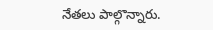నేతలు పాల్గొన్నారు.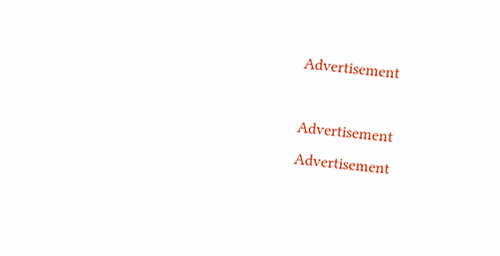Advertisement

Advertisement
Advertisement